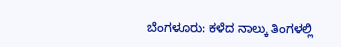ಬೆಂಗಳೂರು: ಕಳೆದ ನಾಲ್ಕು ತಿಂಗಳಲ್ಲಿ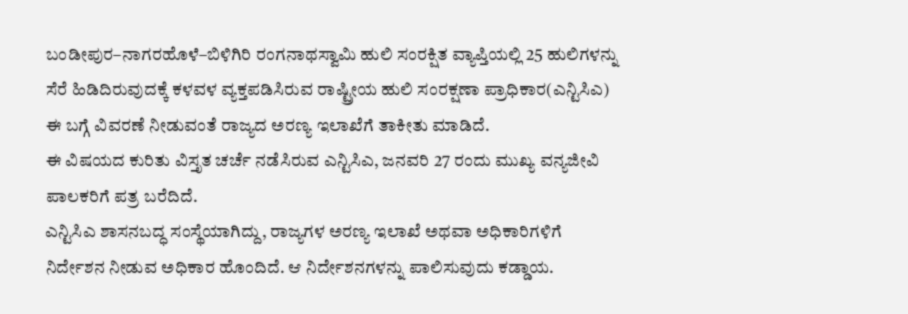ಬಂಡೀಪುರ–ನಾಗರಹೊಳೆ–ಬಿಳಿಗಿರಿ ರಂಗನಾಥಸ್ವಾಮಿ ಹುಲಿ ಸಂರಕ್ಷಿತ ವ್ಯಾಪ್ತಿಯಲ್ಲಿ 25 ಹುಲಿಗಳನ್ನು ಸೆರೆ ಹಿಡಿದಿರುವುದಕ್ಕೆ ಕಳವಳ ವ್ಯಕ್ತಪಡಿಸಿರುವ ರಾಷ್ಟ್ರೀಯ ಹುಲಿ ಸಂರಕ್ಷಣಾ ಪ್ರಾಧಿಕಾರ(ಎನ್ಟಿಸಿಎ) ಈ ಬಗ್ಗೆ ವಿವರಣೆ ನೀಡುವಂತೆ ರಾಜ್ಯದ ಅರಣ್ಯ ಇಲಾಖೆಗೆ ತಾಕೀತು ಮಾಡಿದೆ.
ಈ ವಿಷಯದ ಕುರಿತು ವಿಸ್ತೃತ ಚರ್ಚೆ ನಡೆಸಿರುವ ಎನ್ಟಿಸಿಎ, ಜನವರಿ 27 ರಂದು ಮುಖ್ಯ ವನ್ಯಜೀವಿ ಪಾಲಕರಿಗೆ ಪತ್ರ ಬರೆದಿದೆ.
ಎನ್ಟಿಸಿಎ ಶಾಸನಬದ್ಧ ಸಂಸ್ಥೆಯಾಗಿದ್ದು, ರಾಜ್ಯಗಳ ಅರಣ್ಯ ಇಲಾಖೆ ಅಥವಾ ಅಧಿಕಾರಿಗಳಿಗೆ ನಿರ್ದೇಶನ ನೀಡುವ ಅಧಿಕಾರ ಹೊಂದಿದೆ. ಆ ನಿರ್ದೇಶನಗಳನ್ನು ಪಾಲಿಸುವುದು ಕಡ್ಡಾಯ.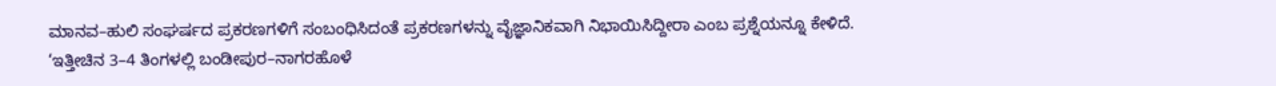ಮಾನವ–ಹುಲಿ ಸಂಘರ್ಷದ ಪ್ರಕರಣಗಳಿಗೆ ಸಂಬಂಧಿಸಿದಂತೆ ಪ್ರಕರಣಗಳನ್ನು ವೈಜ್ಞಾನಿಕವಾಗಿ ನಿಭಾಯಿಸಿದ್ದೀರಾ ಎಂಬ ಪ್ರಶ್ನೆಯನ್ನೂ ಕೇಳಿದೆ.
‘ಇತ್ತೀಚಿನ 3–4 ತಿಂಗಳಲ್ಲಿ ಬಂಡೀಪುರ–ನಾಗರಹೊಳೆ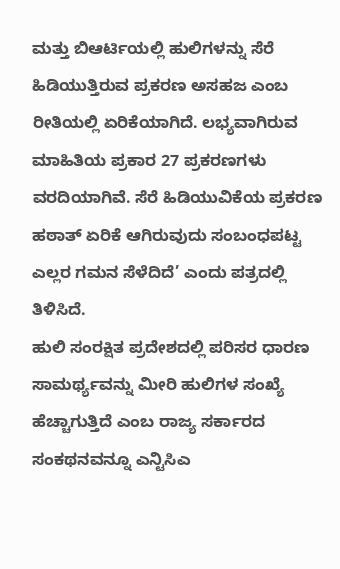ಮತ್ತು ಬಿಆರ್ಟಿಯಲ್ಲಿ ಹುಲಿಗಳನ್ನು ಸೆರೆ ಹಿಡಿಯುತ್ತಿರುವ ಪ್ರಕರಣ ಅಸಹಜ ಎಂಬ ರೀತಿಯಲ್ಲಿ ಏರಿಕೆಯಾಗಿದೆ. ಲಭ್ಯವಾಗಿರುವ ಮಾಹಿತಿಯ ಪ್ರಕಾರ 27 ಪ್ರಕರಣಗಳು ವರದಿಯಾಗಿವೆ. ಸೆರೆ ಹಿಡಿಯುವಿಕೆಯ ಪ್ರಕರಣ ಹಠಾತ್ ಏರಿಕೆ ಆಗಿರುವುದು ಸಂಬಂಧಪಟ್ಟ ಎಲ್ಲರ ಗಮನ ಸೆಳೆದಿದೆ’ ಎಂದು ಪತ್ರದಲ್ಲಿ ತಿಳಿಸಿದೆ.
ಹುಲಿ ಸಂರಕ್ಷಿತ ಪ್ರದೇಶದಲ್ಲಿ ಪರಿಸರ ಧಾರಣ ಸಾಮರ್ಥ್ಯವನ್ನು ಮೀರಿ ಹುಲಿಗಳ ಸಂಖ್ಯೆ ಹೆಚ್ಚಾಗುತ್ತಿದೆ ಎಂಬ ರಾಜ್ಯ ಸರ್ಕಾರದ ಸಂಕಥನವನ್ನೂ ಎನ್ಟಿಸಿಎ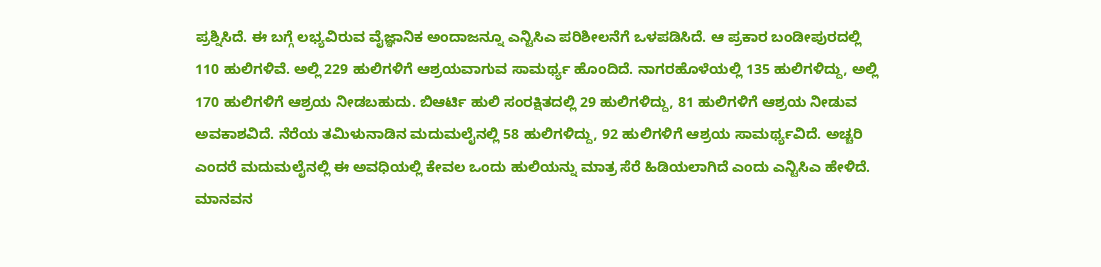ಪ್ರಶ್ನಿಸಿದೆ. ಈ ಬಗ್ಗೆ ಲಭ್ಯವಿರುವ ವೈಜ್ಞಾನಿಕ ಅಂದಾಜನ್ನೂ ಎನ್ಟಿಸಿಎ ಪರಿಶೀಲನೆಗೆ ಒಳಪಡಿಸಿದೆ. ಆ ಪ್ರಕಾರ ಬಂಡೀಪುರದಲ್ಲಿ 110 ಹುಲಿಗಳಿವೆ. ಅಲ್ಲಿ 229 ಹುಲಿಗಳಿಗೆ ಆಶ್ರಯವಾಗುವ ಸಾಮರ್ಥ್ಯ ಹೊಂದಿದೆ. ನಾಗರಹೊಳೆಯಲ್ಲಿ 135 ಹುಲಿಗಳಿದ್ದು, ಅಲ್ಲಿ 170 ಹುಲಿಗಳಿಗೆ ಆಶ್ರಯ ನೀಡಬಹುದು. ಬಿಆರ್ಟಿ ಹುಲಿ ಸಂರಕ್ಷಿತದಲ್ಲಿ 29 ಹುಲಿಗಳಿದ್ದು, 81 ಹುಲಿಗಳಿಗೆ ಆಶ್ರಯ ನೀಡುವ ಅವಕಾಶವಿದೆ. ನೆರೆಯ ತಮಿಳುನಾಡಿನ ಮದುಮಲೈನಲ್ಲಿ 58 ಹುಲಿಗಳಿದ್ದು, 92 ಹುಲಿಗಳಿಗೆ ಆಶ್ರಯ ಸಾಮರ್ಥ್ಯವಿದೆ. ಅಚ್ಚರಿ ಎಂದರೆ ಮದುಮಲೈನಲ್ಲಿ ಈ ಅವಧಿಯಲ್ಲಿ ಕೇವಲ ಒಂದು ಹುಲಿಯನ್ನು ಮಾತ್ರ ಸೆರೆ ಹಿಡಿಯಲಾಗಿದೆ ಎಂದು ಎನ್ಟಿಸಿಎ ಹೇಳಿದೆ.
ಮಾನವನ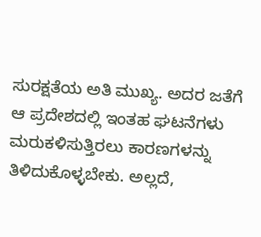ಸುರಕ್ಷತೆಯ ಅತಿ ಮುಖ್ಯ. ಅದರ ಜತೆಗೆ ಆ ಪ್ರದೇಶದಲ್ಲಿ ಇಂತಹ ಘಟನೆಗಳು ಮರುಕಳಿಸುತ್ತಿರಲು ಕಾರಣಗಳನ್ನು ತಿಳಿದುಕೊಳ್ಳಬೇಕು. ಅಲ್ಲದೆ,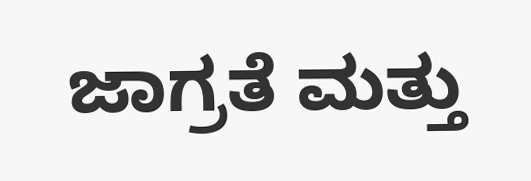ಜಾಗ್ರತೆ ಮತ್ತು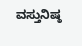ವಸ್ತುನಿಷ್ಠ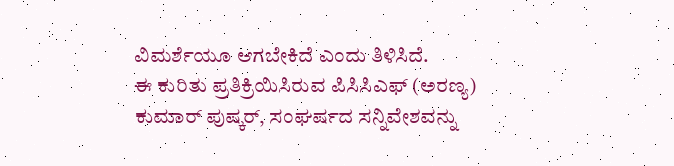ವಿಮರ್ಶೆಯೂ ಆಗಬೇಕಿದೆ ಎಂದು ತಿಳಿಸಿದೆ.
ಈ ಕುರಿತು ಪ್ರತಿಕ್ರಿಯಿಸಿರುವ ಪಿಸಿಸಿಎಫ್ (ಅರಣ್ಯ) ಕುಮಾರ್ ಪುಷ್ಕರ್, ಸಂಘರ್ಷದ ಸನ್ನಿವೇಶವನ್ನು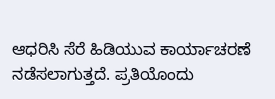ಆಧರಿಸಿ ಸೆರೆ ಹಿಡಿಯುವ ಕಾರ್ಯಾಚರಣೆ ನಡೆಸಲಾಗುತ್ತದೆ. ಪ್ರತಿಯೊಂದು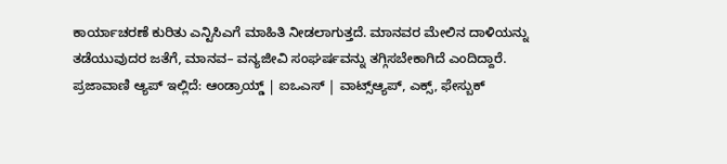ಕಾರ್ಯಾಚರಣೆ ಕುರಿತು ಎನ್ಟಿಸಿಎಗೆ ಮಾಹಿತಿ ನೀಡಲಾಗುತ್ತದೆ. ಮಾನವರ ಮೇಲಿನ ದಾಳಿಯನ್ನು ತಡೆಯುವುದರ ಜತೆಗೆ, ಮಾನವ– ವನ್ಯಜೀವಿ ಸಂಘರ್ಷವನ್ನು ತಗ್ಗಿಸಬೇಕಾಗಿದೆ ಎಂದಿದ್ದಾರೆ.
ಪ್ರಜಾವಾಣಿ ಆ್ಯಪ್ ಇಲ್ಲಿದೆ: ಆಂಡ್ರಾಯ್ಡ್ | ಐಒಎಸ್ | ವಾಟ್ಸ್ಆ್ಯಪ್, ಎಕ್ಸ್, ಫೇಸ್ಬುಕ್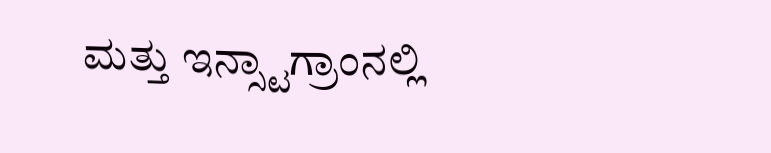ಮತ್ತು ಇನ್ಸ್ಟಾಗ್ರಾಂನಲ್ಲಿ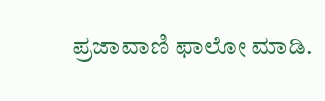ಪ್ರಜಾವಾಣಿ ಫಾಲೋ ಮಾಡಿ.